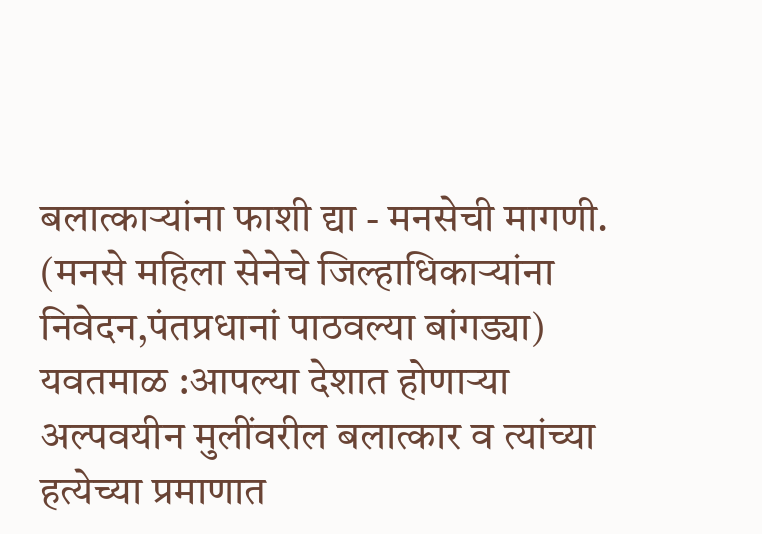बलात्काऱ्यांना फाशी द्या - मनसेची मागणी.
(मनसे महिला सेनेचे जिल्हाधिकाऱ्यांना निवेदन,पंतप्रधानां पाठवल्या बांगड्या)
यवतमाळ :आपल्या देशात होणाऱ्या अल्पवयीन मुलींवरील बलात्कार व त्यांच्या हत्येच्या प्रमाणात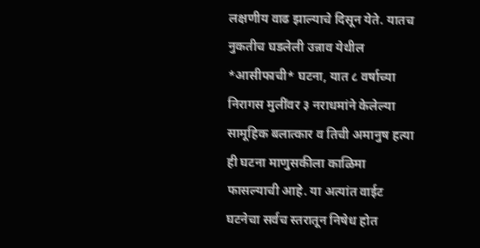लक्षणीय वाढ झाल्याचे दिसून येते. यातच नुकतीच घडलेली उन्नाव येथील *आसीफाची* घटना, यात ८ वर्षाच्या निरागस मुलींवर ३ नराधमांने केलेल्या सामूहिक बलात्कार व तिची अमानुष हत्या ही घटना माणुसकीला काळिमा फासल्याची आहे. या अत्यांत वाईट घटनेचा सर्वच स्तरातून निषेध होत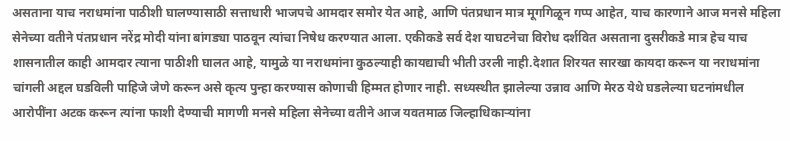असताना याच नराधमांना पाठीशी घालण्यासाठी सत्ताधारी भाजपचे आमदार समोर येत आहे, आणि पंतप्रधान मात्र मूगगिळून गप्प आहेत, याच कारणाने आज मनसे महिला सेनेच्या वतीने पंतप्रधान नरेंद्र मोदी यांना बांगड्या पाठवून त्यांचा निषेध करण्यात आला. एकीकडे सर्व देश याघटनेचा विरोध दर्शवित असताना दुसरीकडे मात्र हेच याच शासनातील काही आमदार त्याना पाठीशी घालत आहे, यामुळे या नराधमांना कुठल्याही कायद्याची भीती उरली नाही.देशात शिरयत सारखा कायदा करून या नराधमांना चांगली अद्दल घडविली पाहिजे जेणे करून असे कृत्य पुन्हा करण्यास कोणाची हिम्मत होणार नाही. सध्यस्थीत झालेल्या उन्नाव आणि मेरठ येथे घडलेल्या घटनांमधील आरोपींना अटक करून त्यांना फाशी देण्याची मागणी मनसे महिला सेनेच्या वतीने आज यवतमाळ जिल्हाधिकाऱ्यांना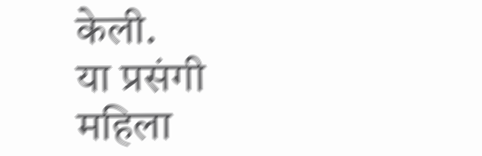केली.
या प्रसंगी महिला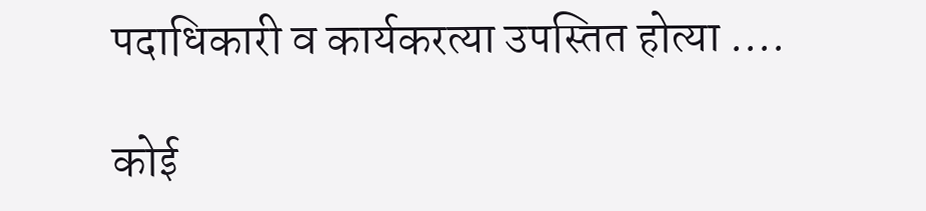पदाधिकारी व कार्यकरत्या उपस्तित होत्या ....

कोई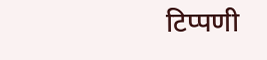टिप्पणी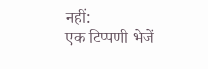नहीं:
एक टिप्पणी भेजें